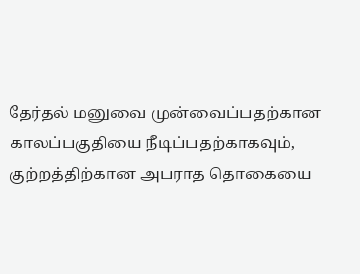தேர்தல் மனுவை முன்வைப்பதற்கான காலப்பகுதியை நீடிப்பதற்காகவும், குற்றத்திற்கான அபராத தொகையை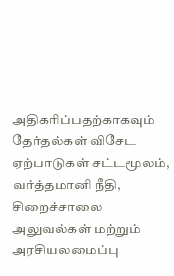அதிகரிப்பதற்காகவும் தேர்தல்கள் விசேட ஏற்பாடுகள் சட்டமூலம், வர்த்தமானி நீதி, சிறைச்சாலை அலுவல்கள் மற்றும் அரசியலமைப்பு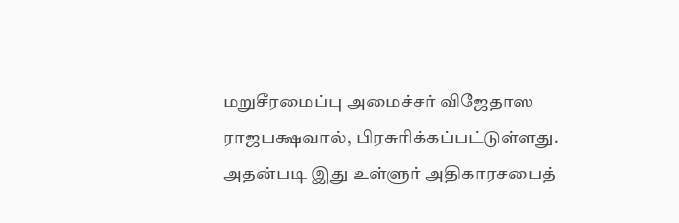மறுசீரமைப்பு அமைச்சர் விஜேதாஸ ராஜபக்ஷவால், பிரசுரிக்கப்பட்டுள்ளது.
அதன்படி இது உள்ளுர் அதிகாரசபைத்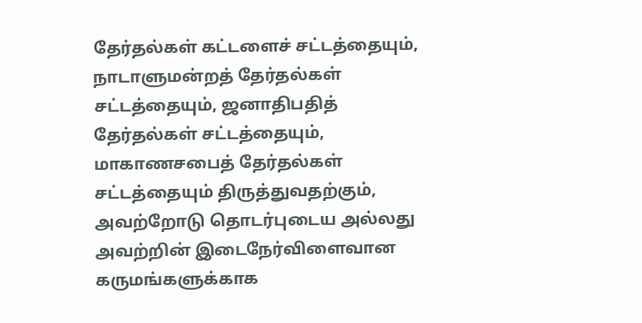தேர்தல்கள் கட்டளைச் சட்டத்தையும், நாடாளுமன்றத் தேர்தல்கள் சட்டத்தையும், ஜனாதிபதித் தேர்தல்கள் சட்டத்தையும், மாகாணசபைத் தேர்தல்கள் சட்டத்தையும் திருத்துவதற்கும், அவற்றோடு தொடர்புடைய அல்லது அவற்றின் இடைநேர்விளைவான கருமங்களுக்காக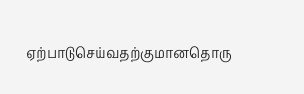ஏற்பாடுசெய்வதற்குமானதொரு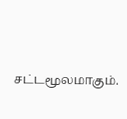சட்டமூலமாகும்.